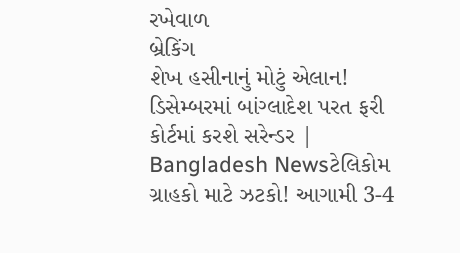રખેવાળ
બ્રેકિંગ
શેખ હસીનાનું મોટું એલાન! ડિસેમ્બરમાં બાંગ્લાદેશ પરત ફરી કોર્ટમાં કરશે સરેન્ડર | Bangladesh Newsટેલિકોમ ગ્રાહકો માટે ઝટકો! આગામી 3-4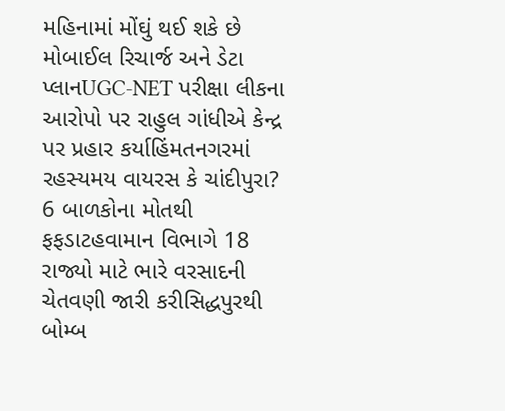મહિનામાં મોંઘું થઈ શકે છે મોબાઈલ રિચાર્જ અને ડેટા પ્લાનUGC-NET પરીક્ષા લીકના આરોપો પર રાહુલ ગાંધીએ કેન્દ્ર પર પ્રહાર કર્યાહિંમતનગરમાં રહસ્યમય વાયરસ કે ચાંદીપુરા? 6 બાળકોના મોતથી ફફડાટહવામાન વિભાગે 18 રાજ્યો માટે ભારે વરસાદની ચેતવણી જારી કરીસિદ્ધપુરથી બોમ્બ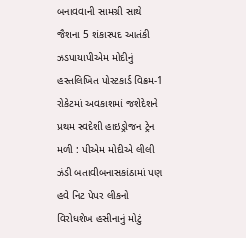બનાવવાની સામગ્રી સાથે જૈશના 5 શંકાસ્પદ આતંકી ઝડપાયાપીએમ મોદીનું હસ્તલિખિત પોસ્ટકાર્ડ વિક્રમ-1 રોકેટમાં અવકાશમાં જશેદેશને પ્રથમ સ્વદેશી હાઇડ્રોજન ટ્રેન મળી : પીએમ મોદીએ લીલી ઝંડી બતાવીબનાસકાંઠામાં પણ હવે નિટ પેપર લીકનો વિરોધશેખ હસીનાનું મોટું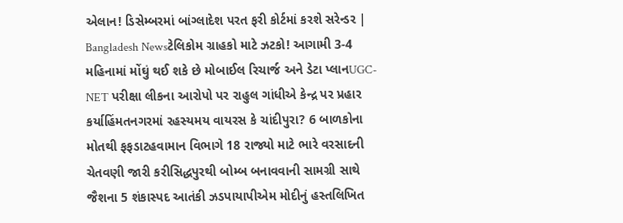એલાન! ડિસેમ્બરમાં બાંગ્લાદેશ પરત ફરી કોર્ટમાં કરશે સરેન્ડર | Bangladesh Newsટેલિકોમ ગ્રાહકો માટે ઝટકો! આગામી 3-4 મહિનામાં મોંઘું થઈ શકે છે મોબાઈલ રિચાર્જ અને ડેટા પ્લાનUGC-NET પરીક્ષા લીકના આરોપો પર રાહુલ ગાંધીએ કેન્દ્ર પર પ્રહાર કર્યાહિંમતનગરમાં રહસ્યમય વાયરસ કે ચાંદીપુરા? 6 બાળકોના મોતથી ફફડાટહવામાન વિભાગે 18 રાજ્યો માટે ભારે વરસાદની ચેતવણી જારી કરીસિદ્ધપુરથી બોમ્બ બનાવવાની સામગ્રી સાથે જૈશના 5 શંકાસ્પદ આતંકી ઝડપાયાપીએમ મોદીનું હસ્તલિખિત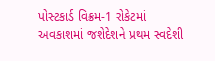પોસ્ટકાર્ડ વિક્રમ-1 રોકેટમાં અવકાશમાં જશેદેશને પ્રથમ સ્વદેશી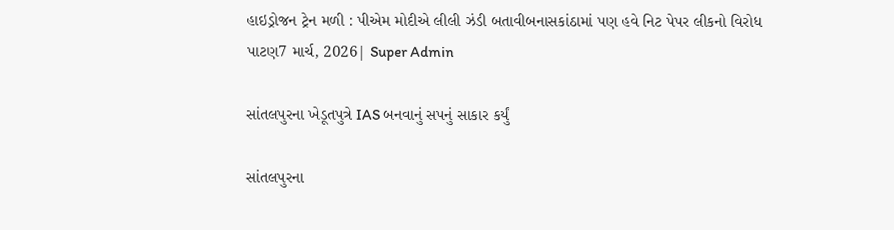હાઇડ્રોજન ટ્રેન મળી : પીએમ મોદીએ લીલી ઝંડી બતાવીબનાસકાંઠામાં પણ હવે નિટ પેપર લીકનો વિરોધ
પાટણ7 માર્ચ, 2026| Super Admin

સાંતલપુરના ખેડૂતપુત્રે IAS બનવાનું સપનું સાકાર કર્યું

સાંતલપુરના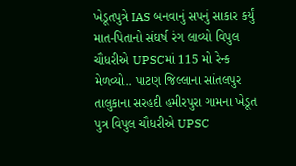ખેડૂતપુત્રે IAS બનવાનું સપનું સાકાર કર્યું
માત-પિતાનો સંઘર્ષ રંગ લાવ્યો વિપુલ ચૌધરીએ UPSCમાં 115 મો રેન્ક મેળવ્યો.. પાટણ જિલ્લાના સાંતલપુર તાલુકાના સરહદી હમીરપુરા ગામના ખેડૂત પુત્ર વિપુલ ચૌધરીએ UPSC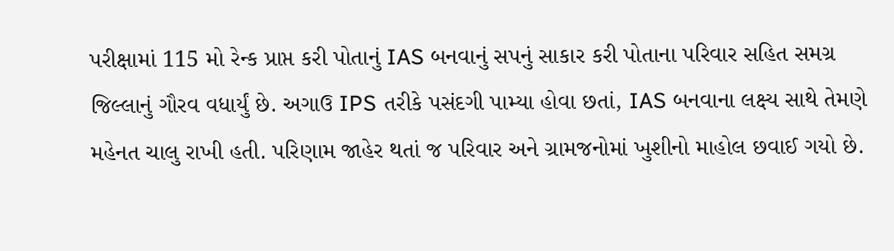પરીક્ષામાં 115 મો રેન્ક પ્રાપ્ત કરી પોતાનું IAS બનવાનું સપનું સાકાર કરી પોતાના પરિવાર સહિત સમગ્ર જિલ્લાનું ગૌરવ વધાર્યું છે. અગાઉ IPS તરીકે પસંદગી પામ્યા હોવા છતાં, IAS બનવાના લક્ષ્ય સાથે તેમણે મહેનત ચાલુ રાખી હતી. પરિણામ જાહેર થતાં જ પરિવાર અને ગ્રામજનોમાં ખુશીનો માહોલ છવાઈ ગયો છે.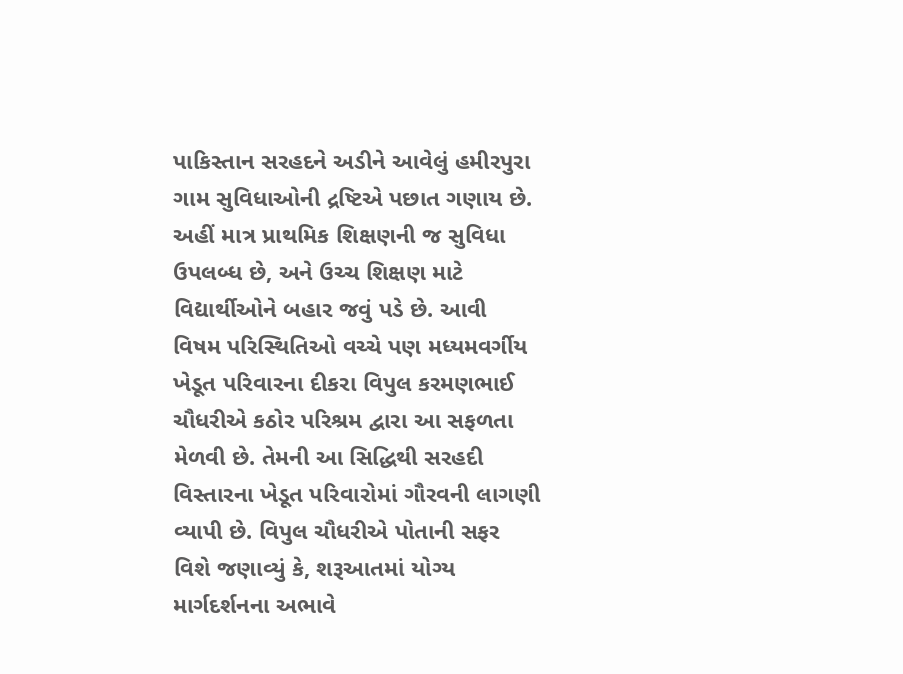પાકિસ્તાન સરહદને અડીને આવેલું હમીરપુરા ગામ સુવિધાઓની દ્રષ્ટિએ પછાત ગણાય છે. અહીં માત્ર પ્રાથમિક શિક્ષણની જ સુવિધા ઉપલબ્ધ છે, અને ઉચ્ચ શિક્ષણ માટે વિદ્યાર્થીઓને બહાર જવું પડે છે. આવી વિષમ પરિસ્થિતિઓ વચ્ચે પણ મધ્યમવર્ગીય ખેડૂત પરિવારના દીકરા વિપુલ કરમણભાઈ ચૌધરીએ કઠોર પરિશ્રમ દ્વારા આ સફળતા મેળવી છે. તેમની આ સિદ્ધિથી સરહદી વિસ્તારના ખેડૂત પરિવારોમાં ગૌરવની લાગણી વ્યાપી છે. વિપુલ ચૌધરીએ પોતાની સફર વિશે જણાવ્યું કે, શરૂઆતમાં યોગ્ય માર્ગદર્શનના અભાવે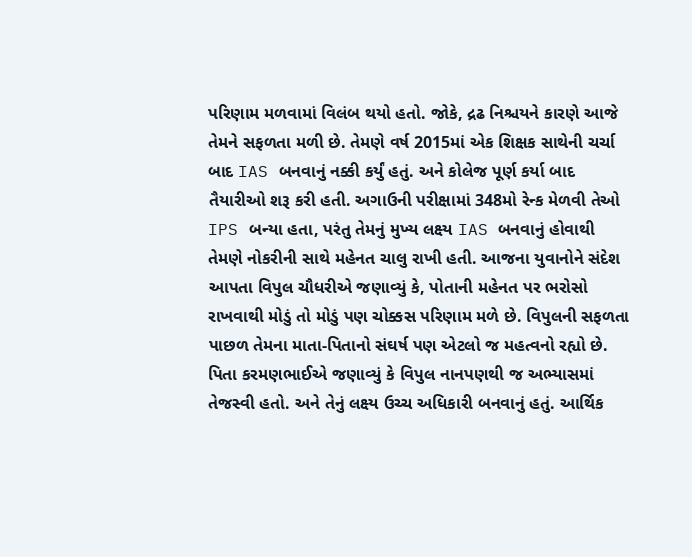પરિણામ મળવામાં વિલંબ થયો હતો. જોકે, દ્રઢ નિશ્ચયને કારણે આજે તેમને સફળતા મળી છે. તેમણે વર્ષ 2015માં એક શિક્ષક સાથેની ચર્ચા બાદ IAS બનવાનું નક્કી કર્યું હતું. અને કોલેજ પૂર્ણ કર્યા બાદ તૈયારીઓ શરૂ કરી હતી. અગાઉની પરીક્ષામાં 348મો રેન્ક મેળવી તેઓ IPS બન્યા હતા, પરંતુ તેમનું મુખ્ય લક્ષ્ય IAS બનવાનું હોવાથી તેમણે નોકરીની સાથે મહેનત ચાલુ રાખી હતી. આજના યુવાનોને સંદેશ આપતા વિપુલ ચૌધરીએ જણાવ્યું કે, પોતાની મહેનત પર ભરોસો રાખવાથી મોડું તો મોડું પણ ચોક્કસ પરિણામ મળે છે. વિપુલની સફળતા પાછળ તેમના માતા-પિતાનો સંઘર્ષ પણ એટલો જ મહત્વનો રહ્યો છે. પિતા કરમણભાઈએ જણાવ્યું કે વિપુલ નાનપણથી જ અભ્યાસમાં તેજસ્વી હતો. અને તેનું લક્ષ્ય ઉચ્ચ અધિકારી બનવાનું હતું. આર્થિક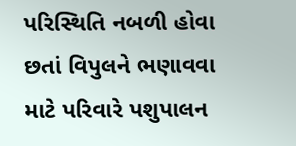પરિસ્થિતિ નબળી હોવા છતાં વિપુલને ભણાવવા માટે પરિવારે પશુપાલન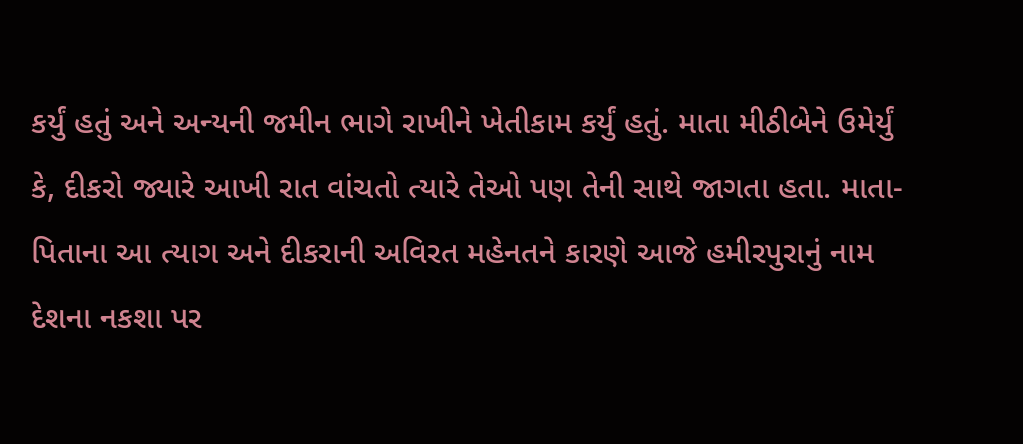કર્યું હતું અને અન્યની જમીન ભાગે રાખીને ખેતીકામ કર્યું હતું. માતા મીઠીબેને ઉમેર્યું કે, દીકરો જ્યારે આખી રાત વાંચતો ત્યારે તેઓ પણ તેની સાથે જાગતા હતા. માતા-પિતાના આ ત્યાગ અને દીકરાની અવિરત મહેનતને કારણે આજે હમીરપુરાનું નામ દેશના નકશા પર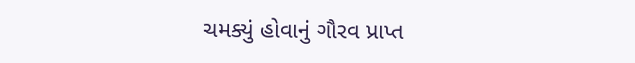ચમક્યું હોવાનું ગૌરવ પ્રાપ્ત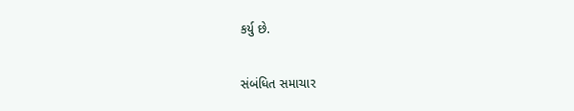કર્યુ છે.

સંબંધિત સમાચાર